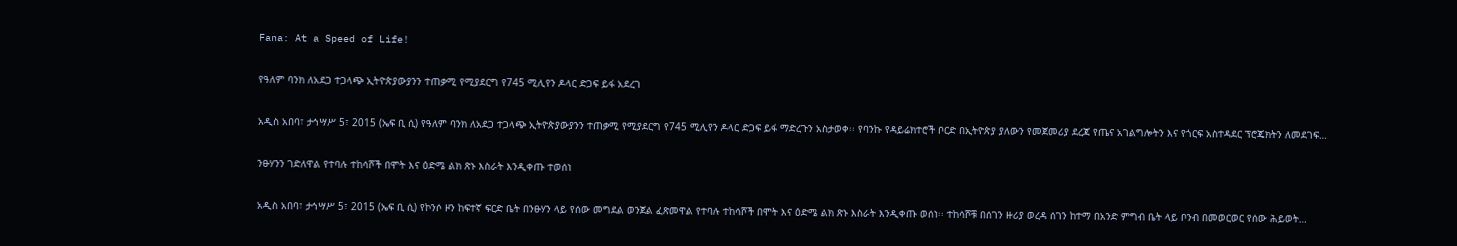Fana: At a Speed of Life!

የዓለም ባንክ ለአደጋ ተጋላጭ ኢትዮጵያውያንን ተጠቃሚ የሚያደርግ የ745 ሚሊየን ዶላር ድጋፍ ይፋ አደረገ

አዲስ አበባ፣ ታኅሣሥ 5፣ 2015 (ኤፍ ቢ ሲ) የዓለም ባንክ ለአደጋ ተጋላጭ ኢትዮጵያውያንን ተጠቃሚ የሚያደርግ የ745 ሚሊየን ዶላር ድጋፍ ይፋ ማድረጉን አስታወቀ፡፡ የባንኩ የዳይሬክተሮች ቦርድ በኢትዮጵያ ያለውን የመጀመሪያ ደረጃ የጤና አገልግሎትን እና የጎርፍ አስተዳደር ፕሮጄክትን ለመደገፍ…

ንፁሃንን ገድለዋል የተባሉ ተከሳሾች በሞት እና ዕድሜ ልክ ጽኑ እስራት እንዲቀጡ ተወሰነ

አዲስ አበባ፣ ታኅሣሥ 5፣ 2015 (ኤፍ ቢ ሲ) የኮንሶ ዞን ከፍተኛ ፍርድ ቤት በንፁሃን ላይ የሰው መግደል ወንጀል ፈጽመዋል የተባሉ ተከሳሾች በሞት እና ዕድሜ ልክ ጽኑ እስራት እንዲቀጡ ወሰነ፡፡ ተከሳሾቹ በሰገን ዙሪያ ወረዳ ሰገን ከተማ በአንድ ምግብ ቤት ላይ ቦንብ በመወርወር የሰው ሕይወት…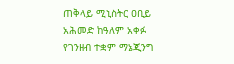ጠቅላይ ሚኒስትር ዐቢይ አሕመድ ከዓለም አቀፉ የገንዘብ ተቋም ማኔጂንግ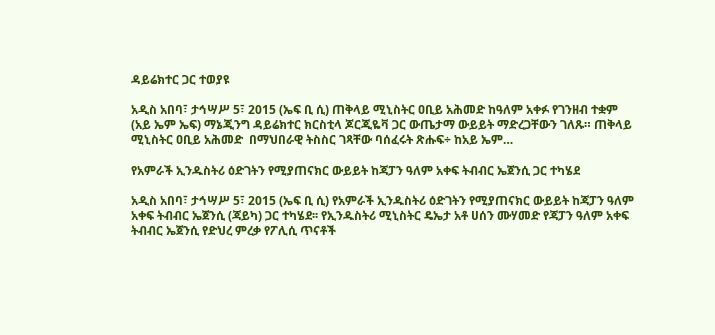ዳይሬክተር ጋር ተወያዩ

አዲስ አበባ፣ ታኅሣሥ 5፣ 2015 (ኤፍ ቢ ሲ) ጠቅላይ ሚኒስትር ዐቢይ አሕመድ ከዓለም አቀፉ የገንዘብ ተቋም (አይ ኤም ኤፍ) ማኔጂንግ ዳይሬክተር ክርስቲላ ጆርጂዬቫ ጋር ውጤታማ ውይይት ማድረጋቸውን ገለጹ። ጠቅላይ ሚኒስትር ዐቢይ አሕመድ  በማህበራዊ ትስስር ገጻቸው ባሰፈሩት ጽሑፍ÷ ከአይ ኤም…

የአምራች ኢንዱስትሪ ዕድገትን የሚያጠናክር ውይይት ከጃፓን ዓለም አቀፍ ትብብር ኤጀንሲ ጋር ተካሄደ

አዲስ አበባ፣ ታኅሣሥ 5፣ 2015 (ኤፍ ቢ ሲ) የአምራች ኢንዱስትሪ ዕድገትን የሚያጠናክር ውይይት ከጃፓን ዓለም አቀፍ ትብብር ኤጀንሲ (ጃይካ) ጋር ተካሄደ፡፡ የኢንዱስትሪ ሚኒስትር ዴኤታ አቶ ሀሰን ሙሃመድ የጃፓን ዓለም አቀፍ ትብብር ኤጀንሲ የድህረ ምረቃ የፖሊሲ ጥናቶች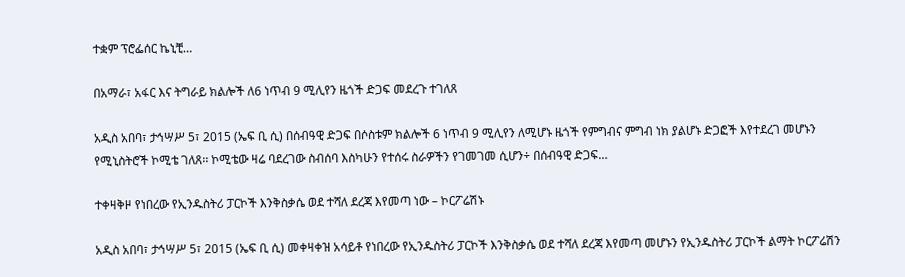ተቋም ፕሮፌሰር ኬኒቺ…

በአማራ፣ አፋር እና ትግራይ ክልሎች ለ6 ነጥብ 9 ሚሊየን ዜጎች ድጋፍ መደረጉ ተገለጸ

አዲስ አበባ፣ ታኅሣሥ 5፣ 2015 (ኤፍ ቢ ሲ) በሰብዓዊ ድጋፍ በሶስቱም ክልሎች 6 ነጥብ 9 ሚሊየን ለሚሆኑ ዜጎች የምግብና ምግብ ነክ ያልሆኑ ድጋፎች እየተደረገ መሆኑን የሚኒስትሮች ኮሚቴ ገለጸ፡፡ ኮሚቴው ዛሬ ባደረገው ስብሰባ እስካሁን የተሰሩ ስራዎችን የገመገመ ሲሆን÷ በሰብዓዊ ድጋፍ…

ተቀዛቅዞ የነበረው የኢንዱስትሪ ፓርኮች እንቅስቃሴ ወደ ተሻለ ደረጃ እየመጣ ነው – ኮርፖሬሽኑ

አዲስ አበባ፣ ታኅሣሥ 5፣ 2015 (ኤፍ ቢ ሲ) መቀዛቀዝ አሳይቶ የነበረው የኢንዱስትሪ ፓርኮች እንቅስቃሴ ወደ ተሻለ ደረጃ እየመጣ መሆኑን የኢንዱስትሪ ፓርኮች ልማት ኮርፖሬሽን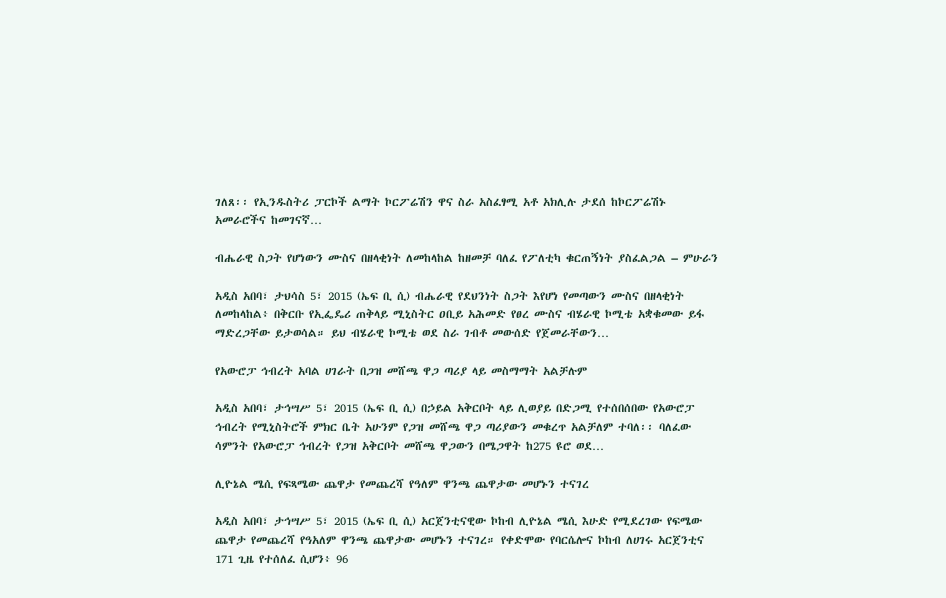ገለጸ፡፡ የኢንዱስትሪ ፓርኮች ልማት ኮርፖሬሽን ዋና ስራ አስፈፃሚ አቶ አክሊሉ ታደሰ ከኮርፖሬሽኑ አመራሮችና ከመገናኛ…

ብሔራዊ ስጋት የሆነውን ሙስና በዘላቂነት ለመከላከል ከዘመቻ ባለፈ የፖለቲካ ቁርጠኝነት ያስፈልጋል – ምሁራን

አዲስ አበባ፣ ታህሳስ 5፣ 2015 (ኤፍ ቢ ሲ) ብሔራዊ የደህንነት ስጋት እየሆነ የመጣውን ሙስና በዘላቂነት ለመከላከል፥ በቅርቡ የኢፌዴሪ ጠቅላይ ሚኒስትር ዐቢይ አሕመድ የፀረ ሙስና ብሄራዊ ኮሚቴ አቋቁመው ይፋ ማድረጋቸው ይታወሳል። ይህ ብሄራዊ ኮሚቴ ወደ ስራ ገብቶ መውሰድ የጀመራቸውን…

የአውሮፓ ኅብረት አባል ሀገራት በጋዝ መሸጫ ዋጋ ጣሪያ ላይ መስማማት አልቻሉም

አዲስ አበባ፣ ታኅሣሥ 5፣ 2015 (ኤፍ ቢ ሲ) በኃይል አቅርቦት ላይ ሊወያይ በድጋሚ የተሰበሰበው የአውሮፓ ኅብረት የሚኒስትሮች ምክር ቤት አሁንም የጋዝ መሸጫ ዋጋ ጣሪያውን መቁረጥ አልቻለም ተባለ፡፡ ባለፈው ሳምንት የአውሮፓ ኅብረት የጋዝ አቅርቦት መሸጫ ዋጋውን በሜጋዋት ከ275 ዩሮ ወደ…

ሊዮኔል ሜሲ የፍጻሜው ጨዋታ የመጨረሻ የዓለም ዋንጫ ጨዋታው መሆኑን ተናገረ

አዲስ አበባ፣ ታኅሣሥ 5፣ 2015 (ኤፍ ቢ ሲ) አርጀንቲናዊው ኮከብ ሊዮኔል ሜሲ እሁድ የሚደረገው የፍሜው ጨዋታ የመጨረሻ የዓአለም ዋንጫ ጨዋታው መሆኑን ተናገረ። የቀድሞው የባርሴሎና ኮከብ ለሀገሩ አርጀንቲና 171 ጊዜ የተሰለፈ ሲሆን፥ 96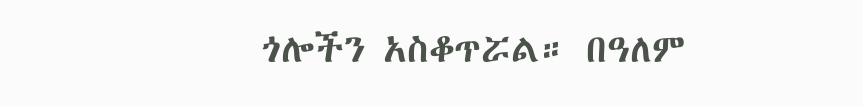ጎሎችን አስቆጥሯል። በዓለም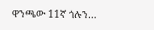ዋንጫው 11ኛ ጎሉን…